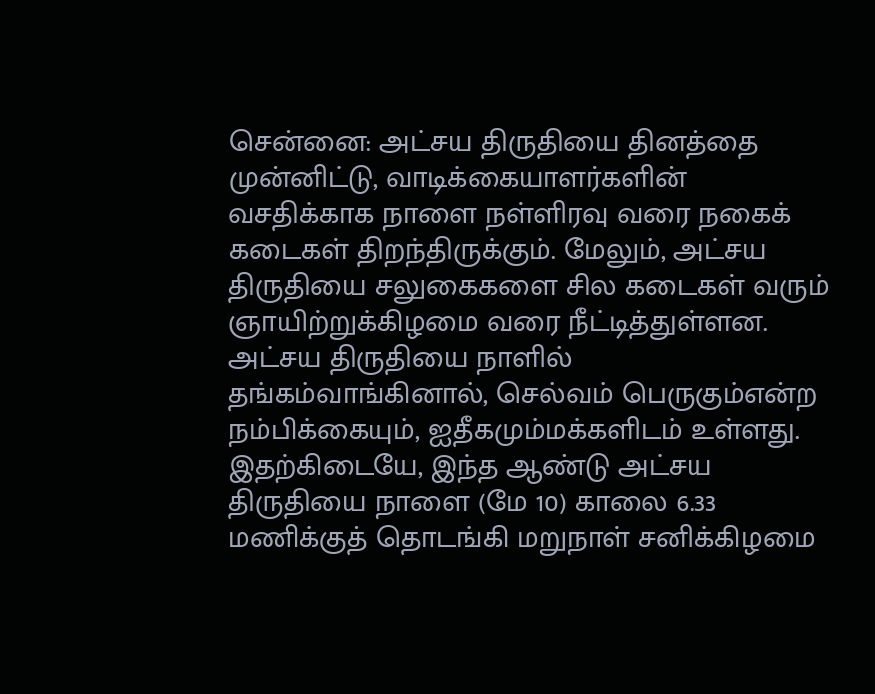சென்னை: அட்சய திருதியை தினத்தை முன்னிட்டு, வாடிக்கையாளர்களின் வசதிக்காக நாளை நள்ளிரவு வரை நகைக் கடைகள் திறந்திருக்கும். மேலும், அட்சய திருதியை சலுகைகளை சில கடைகள் வரும் ஞாயிற்றுக்கிழமை வரை நீட்டித்துள்ளன.
அட்சய திருதியை நாளில் தங்கம்வாங்கினால், செல்வம் பெருகும்என்ற நம்பிக்கையும், ஐதீகமும்மக்களிடம் உள்ளது. இதற்கிடையே, இந்த ஆண்டு அட்சய திருதியை நாளை (மே 10) காலை 6.33 மணிக்குத் தொடங்கி மறுநாள் சனிக்கிழமை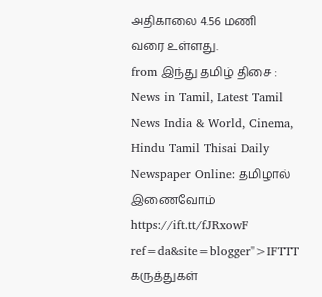அதிகாலை 4.56 மணி வரை உள்ளது.
from இந்து தமிழ் திசை : News in Tamil, Latest Tamil News India & World, Cinema, Hindu Tamil Thisai Daily Newspaper Online: தமிழால் இணைவோம் https://ift.tt/fJRxowF
ref=da&site=blogger">IFTTT
கருத்துகள்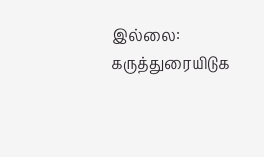இல்லை:
கருத்துரையிடுக